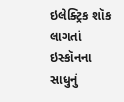ઇલેક્ટ્રિક શૉક લાગતાં ઇસ્કૉનના સાધુનું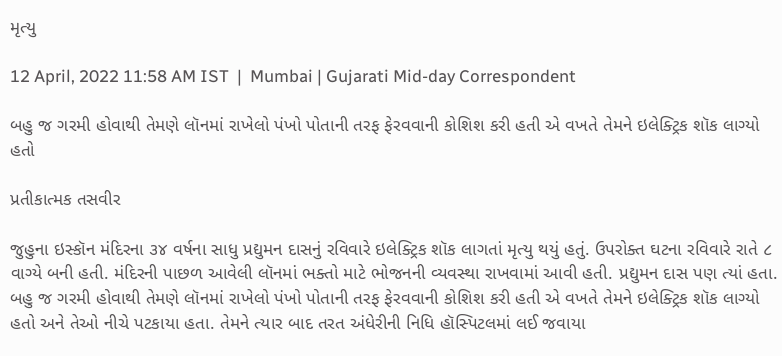મૃત્યુ

12 April, 2022 11:58 AM IST  |  Mumbai | Gujarati Mid-day Correspondent

બહુ જ ગરમી હોવાથી તેમણે લૉનમાં રાખેલો પંખો પોતાની તરફ ફેરવવાની કોશિશ કરી હતી એ વખતે તેમને ઇલેક્ટ્રિક શૉક લાગ્યો હતો

પ્રતીકાત્મક તસવીર

જુહુના ઇસ્કૉન મંદિરના ૩૪ વર્ષના સાધુ પ્રદ્યુમન દાસનું રવિવારે ઇલેક્ટ્રિક શૉક લાગતાં મૃત્યુ થયું હતું. ઉપરોક્ત ઘટના રવિવારે રાતે ૮ વાગ્યે બની હતી. મંદિરની પાછળ આવેલી લૉનમાં ભક્તો માટે ભોજનની વ્યવસ્થા રાખવામાં આવી હતી. પ્રદ્યુમન દાસ પણ ત્યાં હતા. બહુ જ ગરમી હોવાથી તેમણે લૉનમાં રાખેલો પંખો પોતાની તરફ ફેરવવાની કોશિશ કરી હતી એ વખતે તેમને ઇલેક્ટ્રિક શૉક લાગ્યો હતો અને તેઓ નીચે પટકાયા હતા. તેમને ત્યાર બાદ તરત અંધેરીની નિધિ હૉસ્પિટલમાં લઈ જવાયા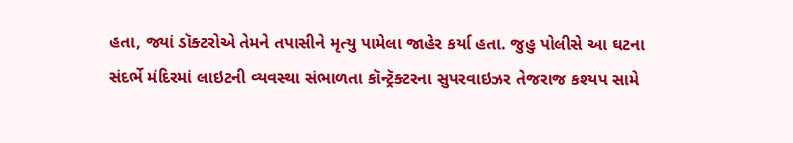હતા, જ્યાં ડૉક્ટરોએ તેમને તપાસીને મૃત્યુ પામેલા જાહેર કર્યા હતા. જુહુ પોલીસે આ ઘટના સંદર્ભે મંદિરમાં લાઇટની વ્યવસ્થા સંભાળતા કૉન્ટ્રૅક્ટરના સુપરવાઇઝર તેજરાજ કશ્યપ સામે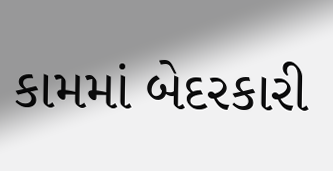કામમાં બેદરકારી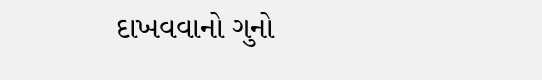દાખવવાનો ગુનો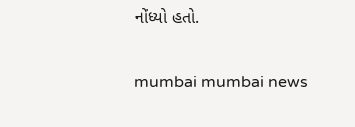નોંધ્યો હતો.

mumbai mumbai news